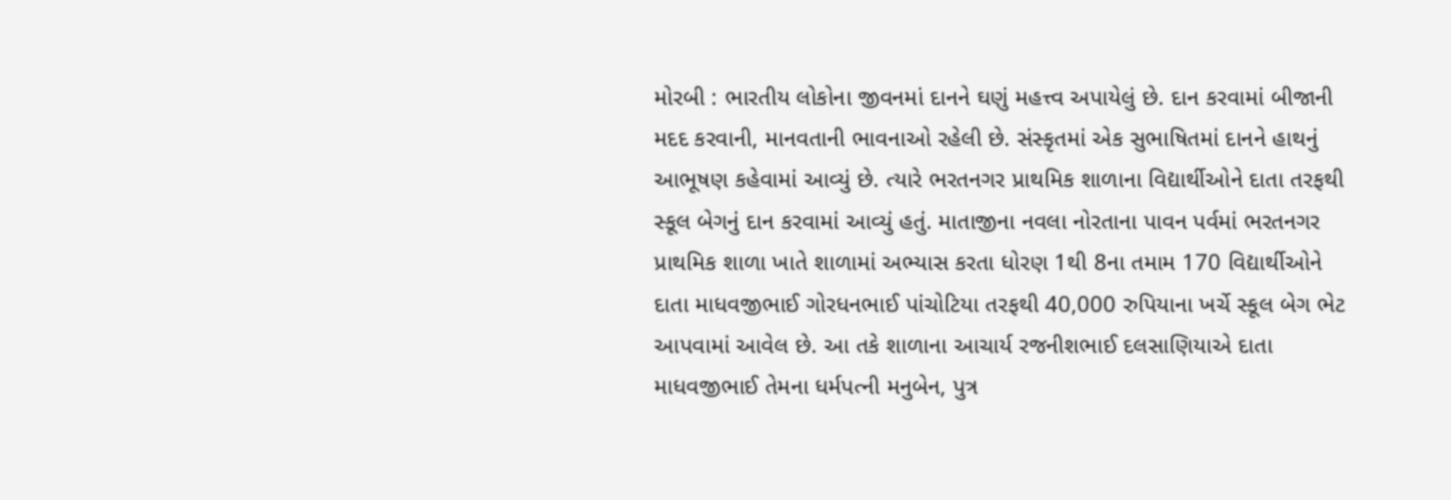મોરબી : ભારતીય લોકોના જીવનમાં દાનને ઘણું મહત્ત્વ અપાયેલું છે. દાન કરવામાં બીજાની મદદ કરવાની, માનવતાની ભાવનાઓ રહેલી છે. સંસ્કૃતમાં એક સુભાષિતમાં દાનને હાથનું આભૂષણ કહેવામાં આવ્યું છે. ત્યારે ભરતનગર પ્રાથમિક શાળાના વિદ્યાર્થીઓને દાતા તરફથી સ્કૂલ બેગનું દાન કરવામાં આવ્યું હતું. માતાજીના નવલા નોરતાના પાવન પર્વમાં ભરતનગર પ્રાથમિક શાળા ખાતે શાળામાં અભ્યાસ કરતા ધોરણ 1થી 8ના તમામ 170 વિદ્યાર્થીઓને દાતા માધવજીભાઈ ગોરધનભાઈ પાંચોટિયા તરફથી 40,000 રુપિયાના ખર્ચે સ્કૂલ બેગ ભેટ આપવામાં આવેલ છે. આ તકે શાળાના આચાર્ય રજનીશભાઈ દલસાણિયાએ દાતા માધવજીભાઈ તેમના ધર્મપત્ની મનુબેન, પુત્ર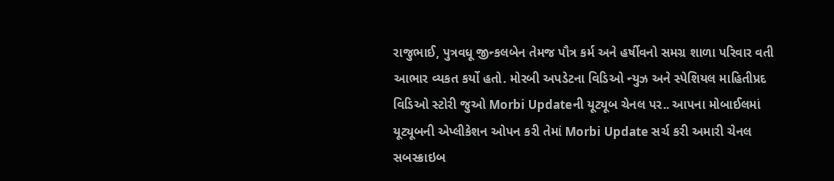રાજુભાઈ, પુત્રવધૂ જીન્કલબેન તેમજ પૌત્ર કર્મ અને હર્ષીવનો સમગ્ર શાળા પરિવાર વતી આભાર વ્યકત કર્યો હતો. મોરબી અપડેટના વિડિઓ ન્યુઝ અને સ્પેશિયલ માહિતીપ્રદ વિડિઓ સ્ટોરી જુઓ Morbi Updateની યૂટ્યૂબ ચેનલ પર.. આપના મોબાઈલમાં યૂટ્યૂબની એપ્લીકેશન ઓપન કરી તેમાં Morbi Update સર્ચ કરી અમારી ચેનલ સબસ્ક્રાઇબ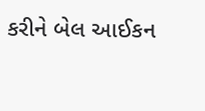કરીને બેલ આઈકન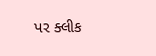પર ક્લીક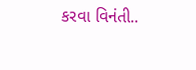કરવા વિનંતી..